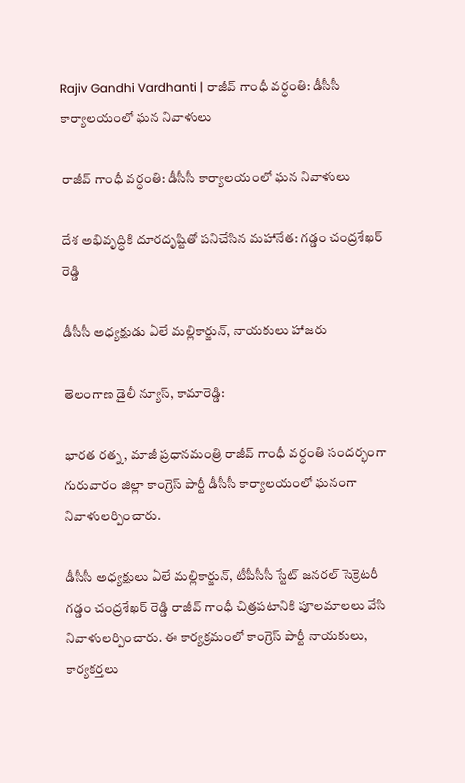Rajiv Gandhi Vardhanti | రాజీవ్ గాంధీ వర్ధంతి: డీసీసీ కార్యాలయంలో ఘన నివాళులు

రాజీవ్ గాంధీ వర్ధంతి: డీసీసీ కార్యాలయంలో ఘన నివాళులు

దేశ అభివృద్ధికి దూరదృష్టితో పనిచేసిన మహానేత: గడ్డం చంద్రశేఖర్ రెడ్డి

డీసీసీ అధ్యక్షుడు ఏలే మల్లికార్జున్, నాయకులు హాజరు

తెలంగాణ డైలీ న్యూస్, కామారెడ్డి:

భారత రత్న, మాజీ ప్రధానమంత్రి రాజీవ్ గాంధీ వర్ధంతి సందర్భంగా గురువారం జిల్లా కాంగ్రెస్ పార్టీ డీసీసీ కార్యాలయంలో ఘనంగా నివాళులర్పించారు.

డీసీసీ అధ్యక్షులు ఏలే మల్లికార్జున్, టీపీసీసీ స్టేట్ జనరల్ సెక్రెటరీ గడ్డం చంద్రశేఖర్ రెడ్డి రాజీవ్ గాంధీ చిత్రపటానికి పూలమాలలు వేసి నివాళులర్పించారు. ఈ కార్యక్రమంలో కాంగ్రెస్ పార్టీ నాయకులు, కార్యకర్తలు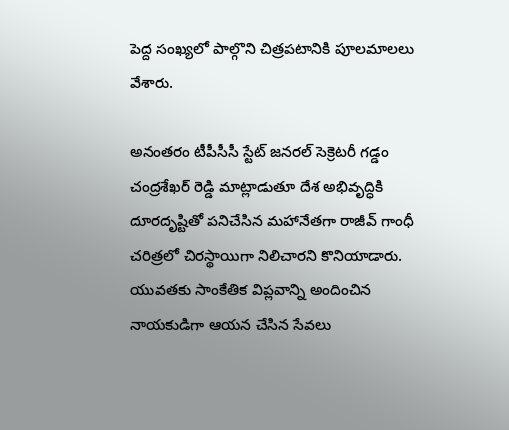పెద్ద సంఖ్యలో పాల్గొని చిత్రపటానికి పూలమాలలు వేశారు.

అనంతరం టీపీసీసీ స్టేట్ జనరల్ సెక్రెటరీ గడ్డం చంద్రశేఖర్ రెడ్డి మాట్లాడుతూ దేశ అభివృద్ధికి దూరదృష్టితో పనిచేసిన మహానేతగా రాజీవ్ గాంధీ చరిత్రలో చిరస్థాయిగా నిలిచారని కొనియాడారు. యువతకు సాంకేతిక విప్లవాన్ని అందించిన నాయకుడిగా ఆయన చేసిన సేవలు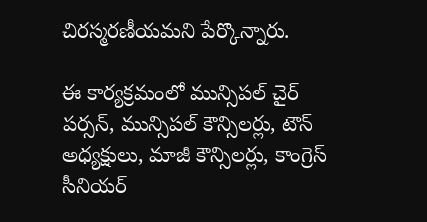చిరస్మరణీయమని పేర్కొన్నారు.

ఈ కార్యక్రమంలో మున్సిపల్ చైర్ పర్సన్, మున్సిపల్ కౌన్సిలర్లు, టౌన్ అధ్యక్షులు, మాజీ కౌన్సిలర్లు, కాంగ్రెస్ సీనియర్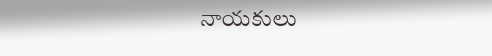నాయకులు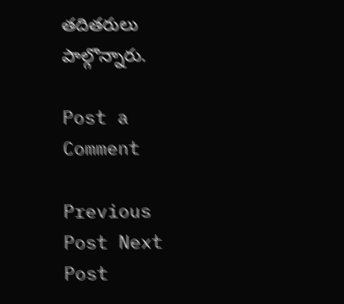తదితరులు పాల్గొన్నారు.

Post a Comment

Previous Post Next Post